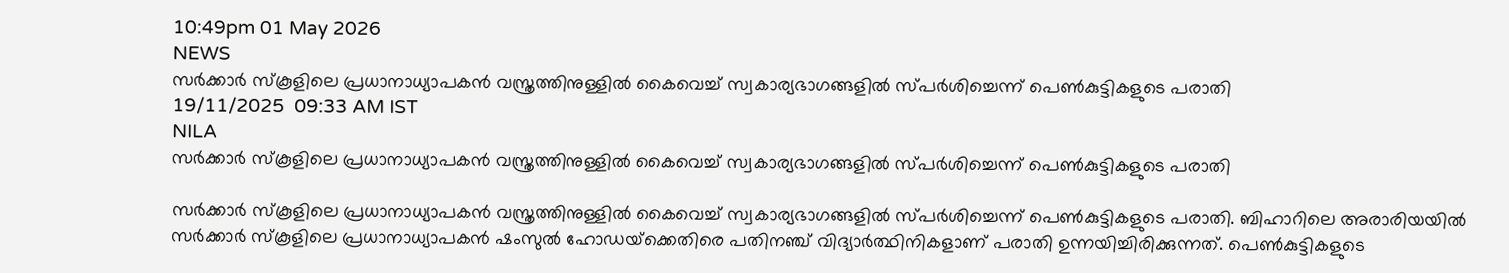10:49pm 01 May 2026
NEWS
സർക്കാർ സ്കൂളിലെ പ്രധാനാധ്യാപകൻ വസ്ത്രത്തിനുള്ളിൽ കൈവെച്ച് സ്വകാര്യഭാഗങ്ങളിൽ സ്പർശിച്ചെന്ന് പെൺകുട്ടികളുടെ പരാതി
19/11/2025  09:33 AM IST
NILA
സർക്കാർ സ്കൂളിലെ പ്രധാനാധ്യാപകൻ വസ്ത്രത്തിനുള്ളിൽ കൈവെച്ച് സ്വകാര്യഭാഗങ്ങളിൽ സ്പർശിച്ചെന്ന് പെൺകുട്ടികളുടെ പരാതി

സർക്കാർ സ്കൂളിലെ പ്രധാനാധ്യാപകൻ വസ്ത്രത്തിനുള്ളിൽ കൈവെച്ച് സ്വകാര്യഭാഗങ്ങളിൽ സ്പർശിച്ചെന്ന് പെൺകുട്ടികളുടെ പരാതി. ബിഹാറിലെ അരാരിയയിൽ സർക്കാർ സ്കൂളിലെ പ്രധാനാധ്യാപകൻ ഷംസുൽ ഹോഡയ്‌ക്കെതിരെ പതിനഞ്ച് വിദ്യാർത്ഥിനികളാണ് പരാതി ഉന്നയിച്ചിരിക്കുന്നത്. പെൺകുട്ടികളുടെ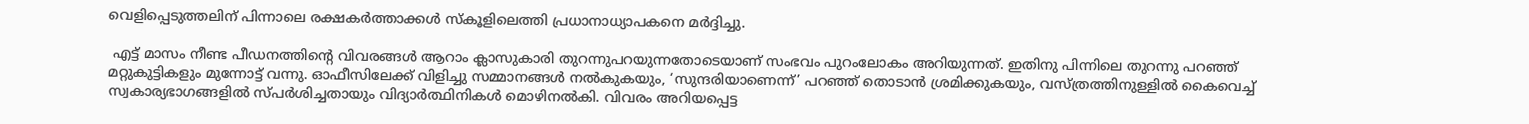വെളിപ്പെടുത്തലിന് പിന്നാലെ രക്ഷകർത്താക്കൾ സ്കൂളിലെത്തി പ്രധാനാധ്യാപകനെ മർദ്ദിച്ചു.

 എട്ട് മാസം നീണ്ട പീഡനത്തിന്റെ വിവരങ്ങൾ ആറാം ക്ലാസുകാരി തുറന്നുപറയുന്നതോടെയാണ് സംഭവം പുറംലോകം അറിയുന്നത്. ഇതിനു പിന്നിലെ തുറന്നു പറഞ്ഞ് മറ്റുകുട്ടികളും മുന്നോട്ട് വന്നു. ഓഫീസിലേക്ക് വിളിച്ചു സമ്മാനങ്ങൾ നൽകുകയും, ‘സുന്ദരിയാണെന്ന്’ പറഞ്ഞ് തൊടാൻ ശ്രമിക്കുകയും, വസ്ത്രത്തിനുള്ളിൽ കൈവെച്ച് സ്വകാര്യഭാഗങ്ങളിൽ സ്പർശിച്ചതായും വിദ്യാർത്ഥിനികൾ മൊഴിനൽകി. വിവരം അറിയപ്പെട്ട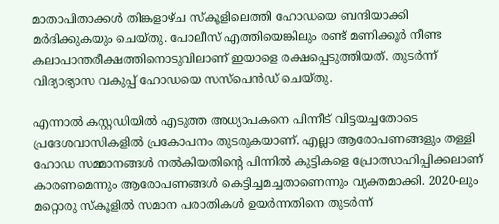മാതാപിതാക്കൾ തിങ്കളാഴ്ച സ്കൂളിലെത്തി ഹോഡയെ ബന്ദിയാക്കി മർദിക്കുകയും ചെയ്തു. പോലീസ് എത്തിയെങ്കിലും രണ്ട് മണിക്കൂർ നീണ്ട കലാപാന്തരീക്ഷത്തിനൊടുവിലാണ് ഇയാളെ രക്ഷപ്പെടുത്തിയത്. തുടർന്ന് വിദ്യാഭ്യാസ വകുപ്പ് ഹോഡയെ സസ്‌പെൻഡ് ചെയ്തു.

എന്നാൽ കസ്റ്റഡിയിൽ എടുത്ത അധ്യാപകനെ പിന്നീട് വിട്ടയച്ചതോടെ പ്രദേശവാസികളിൽ പ്രകോപനം തുടരുകയാണ്. എല്ലാ ആരോപണങ്ങളും തള്ളി ഹോഡ സമ്മാനങ്ങൾ നൽകിയതിന്റെ പിന്നിൽ കുട്ടികളെ പ്രോത്സാഹിപ്പിക്കലാണ് കാരണമെന്നും ആരോപണങ്ങൾ കെട്ടിച്ചമച്ചതാണെന്നും വ്യക്തമാക്കി. 2020-ലും മറ്റൊരു സ്കൂളിൽ സമാന പരാതികൾ ഉയർന്നതിനെ തുടർന്ന്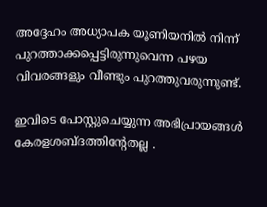അദ്ദേഹം അധ്യാപക യൂണിയനിൽ നിന്ന് പുറത്താക്കപ്പെട്ടിരുന്നുവെന്ന പഴയ വിവരങ്ങളും വീണ്ടും പുറത്തുവരുന്നുണ്ട്.

ഇവിടെ പോസ്റ്റുചെയ്യുന്ന അഭിപ്രായങ്ങള്‍ കേരളശബ്‌ദത്തിന്റേതല്ല .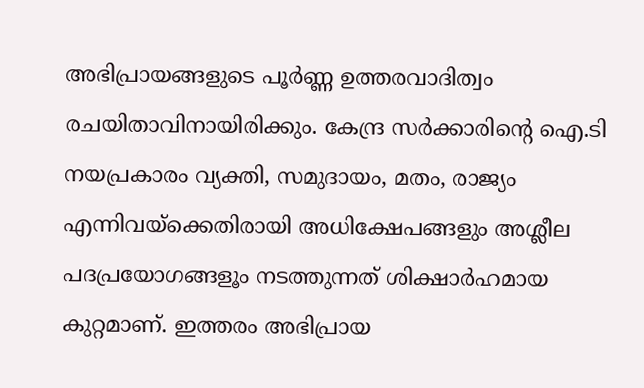അഭിപ്രായങ്ങളുടെ പൂര്‍ണ്ണ ഉത്തരവാദിത്വം രചയിതാവിനായിരിക്കും. കേന്ദ്ര സർക്കാരിന്റെ ഐ.ടി നയപ്രകാരം വ്യക്തി, സമുദായം, മതം, രാജ്യം എന്നിവയ്ക്കെതിരായി അധിക്ഷേപങ്ങളും അശ്ലീല പദപ്രയോഗങ്ങളൂം നടത്തുന്നത് ശിക്ഷാര്‍ഹമായ കുറ്റമാണ്. ഇത്തരം അഭിപ്രായ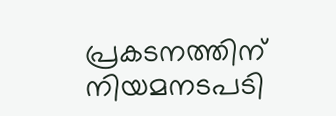പ്രകടനത്തിന് നിയമനടപടി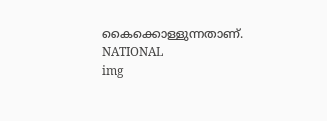കൈക്കൊള്ളുന്നതാണ്.
NATIONAL
img